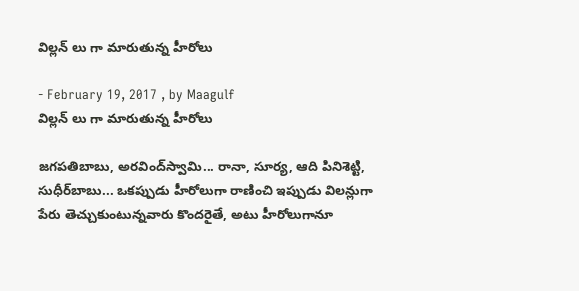విల్లన్ లు గా మారుతున్న హీరోలు

- February 19, 2017 , by Maagulf
విల్లన్ లు గా మారుతున్న హీరోలు

జగపతిబాబు, అరవింద్‌స్వామి... రానా, సూర్య, ఆది పినిశెట్టి, సుధీర్‌బాబు... ఒకప్పుడు హీరోలుగా రాణించి ఇప్పుడు విలన్లుగా పేరు తెచ్చుకుంటున్నవారు కొందరైతే, అటు హీరోలుగానూ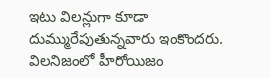ఇటు విలన్లుగా కూడా దుమ్మురేపుతున్నవారు ఇంకొందరు. విలనిజంలో హీరోయిజం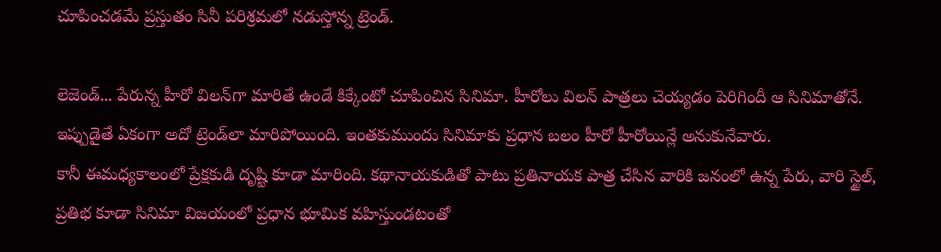చూపించడమే ప్రస్తుతం సినీ పరిశ్రమలో నడుస్తోన్న ట్రెండ్‌.

లెజెండ్‌... పేరున్న హీరో విలన్‌గా మారితే ఉండే కిక్కేంటో చూపించిన సినిమా. హీరోలు విలన్‌ పాత్రలు చెయ్యడం పెరిగిందీ ఆ సినిమాతోనే. ఇప్పుడైతే ఏకంగా అదో ట్రెండ్‌లా మారిపోయింది. ఇంతకుముందు సినిమాకు ప్రధాన బలం హీరో హీరోయిన్లే అనుకునేవారు.
కానీ ఈమధ్యకాలంలో ప్రేక్షకుడి దృష్టి కూడా మారింది. కథానాయకుడితో పాటు ప్రతినాయక పాత్ర చేసిన వారికి జనంలో ఉన్న పేరు, వారి స్టైల్‌, ప్రతిభ కూడా సినిమా విజయంలో ప్రధాన భూమిక వహిస్తుండటంతో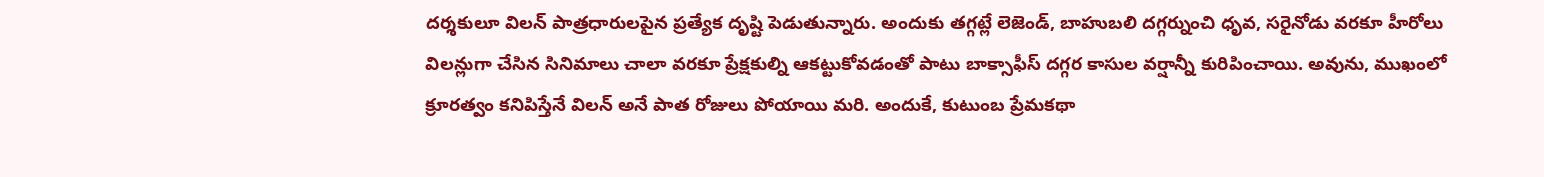దర్శకులూ విలన్‌ పాత్రధారులపైన ప్రత్యేక దృష్టి పెడుతున్నారు. అందుకు తగ్గట్లే లెజెండ్‌, బాహుబలి దగ్గర్నుంచి ధృవ, సరైనోడు వరకూ హీరోలు విలన్లుగా చేసిన సినిమాలు చాలా వరకూ ప్రేక్షకుల్ని ఆకట్టుకోవడంతో పాటు బాక్సాఫీస్‌ దగ్గర కాసుల వర్షాన్నీ కురిపించాయి. అవును, ముఖంలో క్రూరత్వం కనిపిస్తేనే విలన్‌ అనే పాత రోజులు పోయాయి మరి. అందుకే, కుటుంబ ప్రేమకథా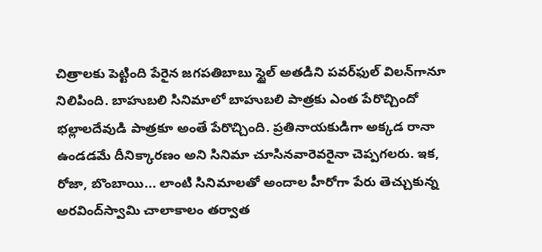చిత్రాలకు పెట్టింది పేరైన జగపతిబాబు స్టైల్‌ అతడిని పవర్‌ఫుల్‌ విలన్‌గానూ నిలిపింది. బాహుబలి సినిమాలో బాహుబలి పాత్రకు ఎంత పేరొచ్చిందో భల్లాలదేవుడి పాత్రకూ అంతే పేరొచ్చింది. ప్రతినాయకుడిగా అక్కడ రానా ఉండడమే దీనిక్కారణం అని సినిమా చూసినవారెవరైనా చెప్పగలరు. ఇక, రోజా, బొంబాయి... లాంటి సినిమాలతో అందాల హీరోగా పేరు తెచ్చుకున్న అరవింద్‌స్వామి చాలాకాలం తర్వాత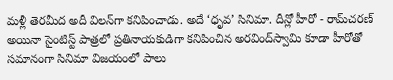మళ్లీ తెరమీద అదీ విలన్‌గా కనిపించాడు. అదే ‘ధృవ’ సినిమా. దీన్లో హీరో - రామ్‌చరణ్‌ అయినా సైంటిస్ట్‌ పాత్రలో ప్రతినాయకుడిగా కనిపించిన అరవింద్‌స్వామి కూడా హీరోతో సమానంగా సినిమా విజయంలో పాలు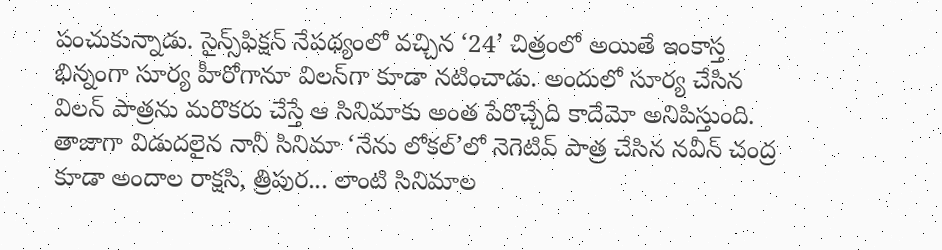పంచుకున్నాడు. సైన్స్‌ఫిక్షన్‌ నేపథ్యంలో వచ్చిన ‘24’ చిత్రంలో అయితే ఇంకాస్త భిన్నంగా సూర్య హీరోగానూ విలన్‌గా కూడా నటించాడు. అందులో సూర్య చేసిన విలన్‌ పాత్రను మరొకరు చేస్తే ఆ సినిమాకు అంత పేరొచ్చేది కాదేమో అనిపిస్తుంది. తాజాగా విడుదలైన నానీ సినిమా ‘నేను లోకల్‌’లో నెగెటివ్‌ పాత్ర చేసిన నవీన్‌ చంద్ర కూడా అందాల రాక్షసి, త్రిపుర... లాంటి సినిమాల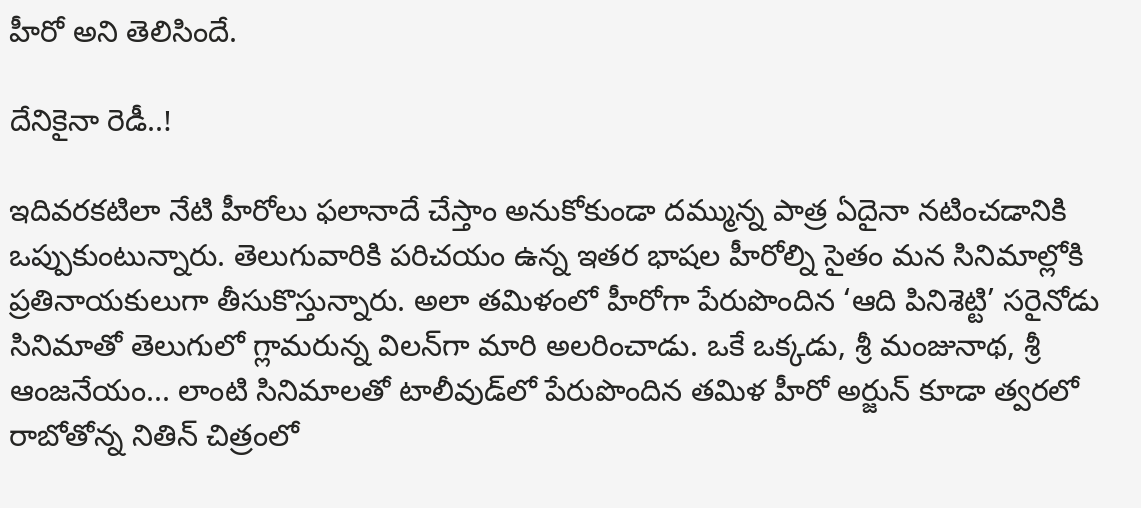హీరో అని తెలిసిందే.

దేనికైనా రెడీ..!

ఇదివరకటిలా నేటి హీరోలు ఫలానాదే చేస్తాం అనుకోకుండా దమ్మున్న పాత్ర ఏదైనా నటించడానికి ఒప్పుకుంటున్నారు. తెలుగువారికి పరిచయం ఉన్న ఇతర భాషల హీరోల్ని సైతం మన సినిమాల్లోకి ప్రతినాయకులుగా తీసుకొస్తున్నారు. అలా తమిళంలో హీరోగా పేరుపొందిన ‘ఆది పినిశెట్టి’ సరైనోడు సినిమాతో తెలుగులో గ్లామరున్న విలన్‌గా మారి అలరించాడు. ఒకే ఒక్కడు, శ్రీ మంజునాథ, శ్రీ ఆంజనేయం... లాంటి సినిమాలతో టాలీవుడ్‌లో పేరుపొందిన తమిళ హీరో అర్జున్‌ కూడా త్వరలో రాబోతోన్న నితిన్‌ చిత్రంలో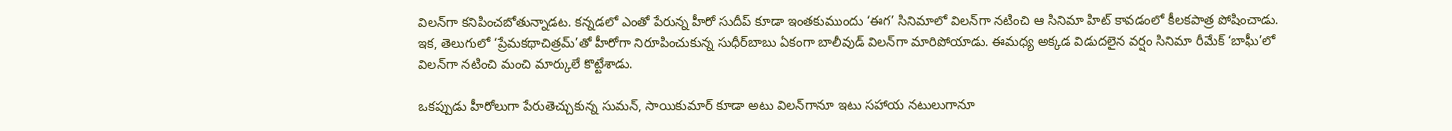విలన్‌గా కనిపించబోతున్నాడట. కన్నడలో ఎంతో పేరున్న హీరో సుదీప్‌ కూడా ఇంతకుముందు ‘ఈగ’ సినిమాలో విలన్‌గా నటించి ఆ సినిమా హిట్‌ కావడంలో కీలకపాత్ర పోషించాడు. ఇక, తెలుగులో ‘ప్రేమకథాచిత్రమ్‌’తో హీరోగా నిరూపించుకున్న సుధీర్‌బాబు ఏకంగా బాలీవుడ్‌ విలన్‌గా మారిపోయాడు. ఈమధ్య అక్కడ విడుదలైన వర్షం సినిమా రీమేక్‌ ‘బాఘీ’లో విలన్‌గా నటించి మంచి మార్కులే కొట్టేశాడు.

ఒకప్పుడు హీరోలుగా పేరుతెచ్చుకున్న సుమన్‌, సాయికుమార్‌ కూడా అటు విలన్‌గానూ ఇటు సహాయ నటులుగానూ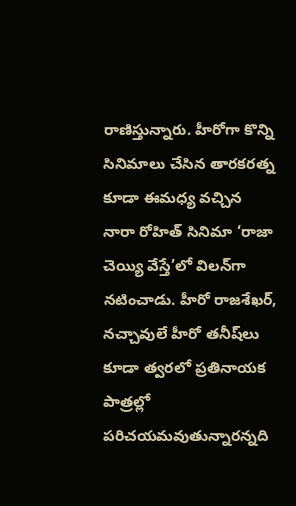రాణిస్తున్నారు. హీరోగా కొన్ని సినిమాలు చేసిన తారకరత్న కూడా ఈమధ్య వచ్చిన నారా రోహిత్‌ సినిమా ‘రాజా చెయ్యి వేస్తే’లో విలన్‌గా నటించాడు. హీరో రాజశేఖర్‌, నచ్చావులే హీరో తనీష్‌లు కూడా త్వరలో ప్రతినాయక పాత్రల్లో పరిచయమవుతున్నారన్నది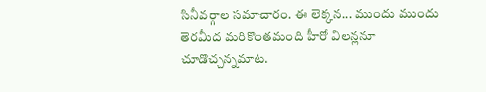సినీవర్గాల సమాచారం. ఈ లెక్కన... ముందు ముందు తెరమీద మరికొంతమంది హీరో విలన్లనూ చూడొచ్చన్నమాట.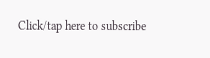Click/tap here to subscribe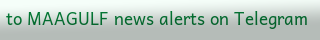to MAAGULF news alerts on Telegram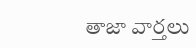తాజా వార్తలు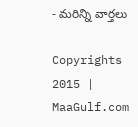- మరిన్ని వార్తలు

Copyrights 2015 | MaaGulf.com